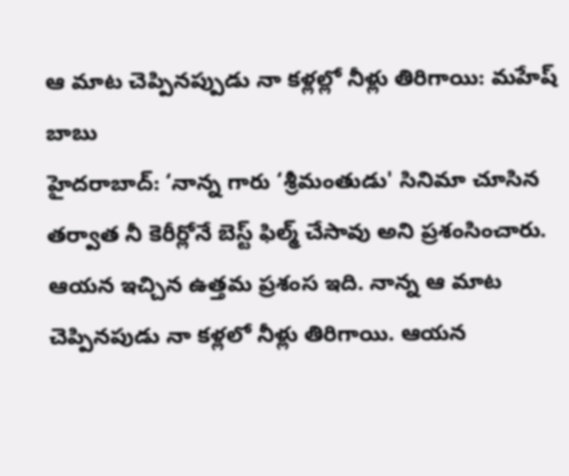ఆ మాట చెప్పినప్పుడు నా కళ్లల్లో నీళ్లు తిరిగాయి: మహేష్ బాబు
హైదరాబాద్: ‘నాన్న గారు ‘శ్రీమంతుడు' సినిమా చూసిన తర్వాత నీ కెరీర్లోనే బెస్ట్ ఫిల్మ్ చేసావు అని ప్రశంసించారు. ఆయన ఇచ్చిన ఉత్తమ ప్రశంస ఇది. నాన్న ఆ మాట చెప్పినపుడు నా కళ్లలో నీళ్లు తిరిగాయి. ఆయన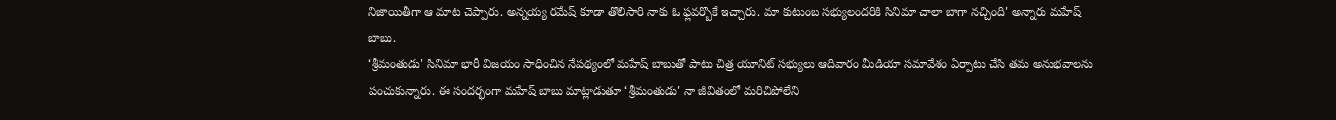నిజాయితీగా ఆ మాట చెప్పారు. అన్నయ్య రమేష్ కూడా తొలిసారి నాకు ఓ ఫ్లవర్బొకే ఇచ్చారు. మా కుటుంబ సభ్యులందరికి సినిమా చాలా బాగా నచ్చింది' అన్నారు మహేష్ బాబు.
‘శ్రీమంతుడు' సినిమా భారీ విజయం సాధించిన నేపథ్యంలో మహేష్ బాబుతో పాటు చిత్ర యూనిట్ సభ్యులు ఆదివారం మీడియా సమావేశం ఏర్పాటు చేసి తమ అనుభవాలను పంచుకున్నారు. ఈ సందర్భంగా మహేష్ బాబు మాట్లాడుతూ ‘శ్రీమంతుడు' నా జీవితంలో మరిచిపోలేని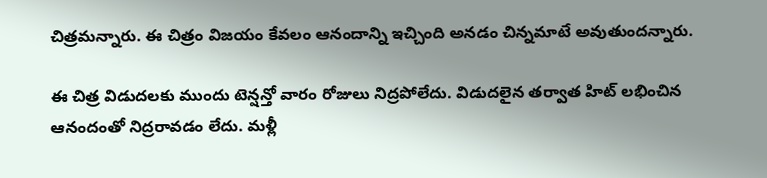చిత్రమన్నారు. ఈ చిత్రం విజయం కేవలం ఆనందాన్ని ఇచ్చింది అనడం చిన్నమాటే అవుతుందన్నారు.

ఈ చిత్ర విడుదలకు ముందు టెన్షన్తో వారం రోజులు నిద్రపోలేదు. విడుదలైన తర్వాత హిట్ లభించిన ఆనందంతో నిద్రరావడం లేదు. మళ్లీ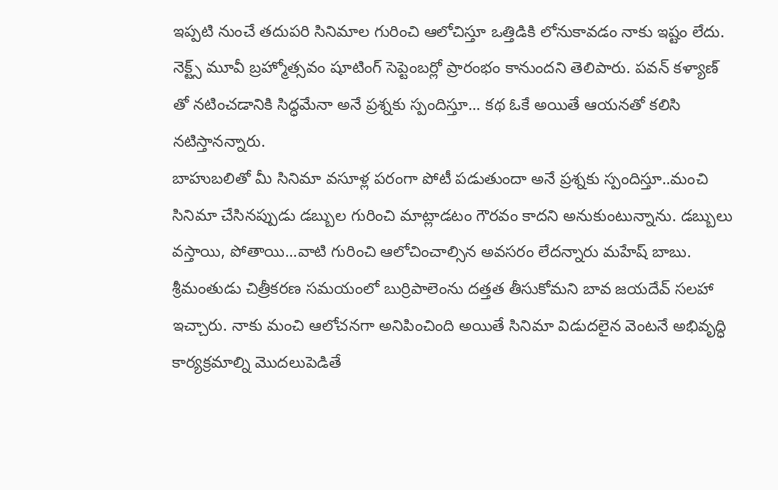ఇప్పటి నుంచే తదుపరి సినిమాల గురించి ఆలోచిస్తూ ఒత్తిడికి లోనుకావడం నాకు ఇష్టం లేదు. నెక్ట్స్ మూవీ బ్రహ్మోత్సవం షూటింగ్ సెప్టెంబర్లో ప్రారంభం కానుందని తెలిపారు. పవన్ కళ్యాణ్ తో నటించడానికి సిద్ధమేనా అనే ప్రశ్నకు స్పందిస్తూ... కథ ఓకే అయితే ఆయనతో కలిసి నటిస్తానన్నారు.
బాహుబలితో మీ సినిమా వసూళ్ల పరంగా పోటీ పడుతుందా అనే ప్రశ్నకు స్పందిస్తూ..మంచి సినిమా చేసినప్పుడు డబ్బుల గురించి మాట్లాడటం గౌరవం కాదని అనుకుంటున్నాను. డబ్బులు వస్తాయి, పోతాయి...వాటి గురించి ఆలోచించాల్సిన అవసరం లేదన్నారు మహేష్ బాబు.
శ్రీమంతుడు చిత్రీకరణ సమయంలో బుర్రిపాలెంను దత్తత తీసుకోమని బావ జయదేవ్ సలహా ఇచ్చారు. నాకు మంచి ఆలోచనగా అనిపించింది అయితే సినిమా విడుదలైన వెంటనే అభివృద్ధి కార్యక్రమాల్ని మొదలుపెడితే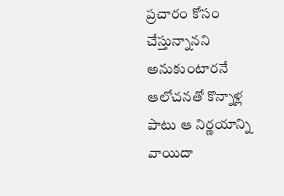ప్రచారం కోసం చేస్తున్నానని అనుకుంటారనే ఆలోచనతో కొన్నాళ్ల పాటు ఆ నిర్ణయాన్ని వాయిదా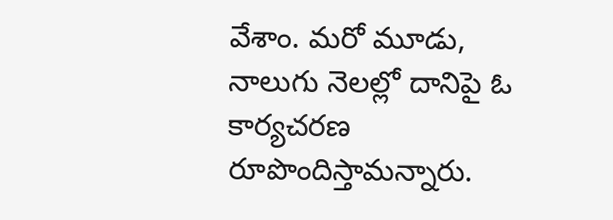వేశాం. మరో మూడు, నాలుగు నెలల్లో దానిపై ఓ కార్యచరణ రూపొందిస్తామన్నారు.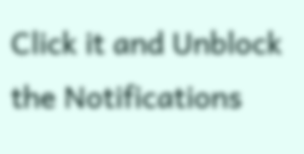Click it and Unblock the Notifications